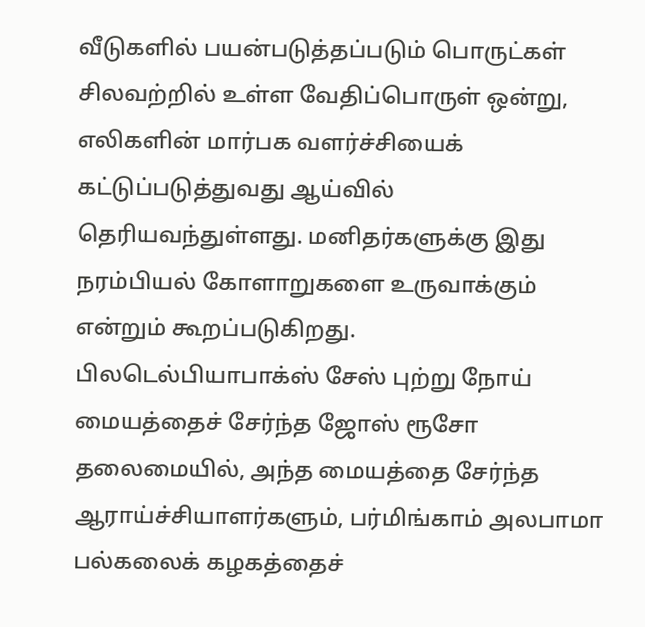வீடுகளில் பயன்படுத்தப்படும் பொருட்கள் சிலவற்றில் உள்ள வேதிப்பொருள் ஒன்று, எலிகளின் மார்பக வளர்ச்சியைக் கட்டுப்படுத்துவது ஆய்வில் தெரியவந்துள்ளது. மனிதர்களுக்கு இது நரம்பியல் கோளாறுகளை உருவாக்கும் என்றும் கூறப்படுகிறது.
பிலடெல்பியாபாக்ஸ் சேஸ் புற்று நோய் மையத்தைச் சேர்ந்த ஜோஸ் ரூசோ தலைமையில், அந்த மையத்தை சேர்ந்த ஆராய்ச்சியாளர்களும், பர்மிங்காம் அலபாமா பல்கலைக் கழகத்தைச்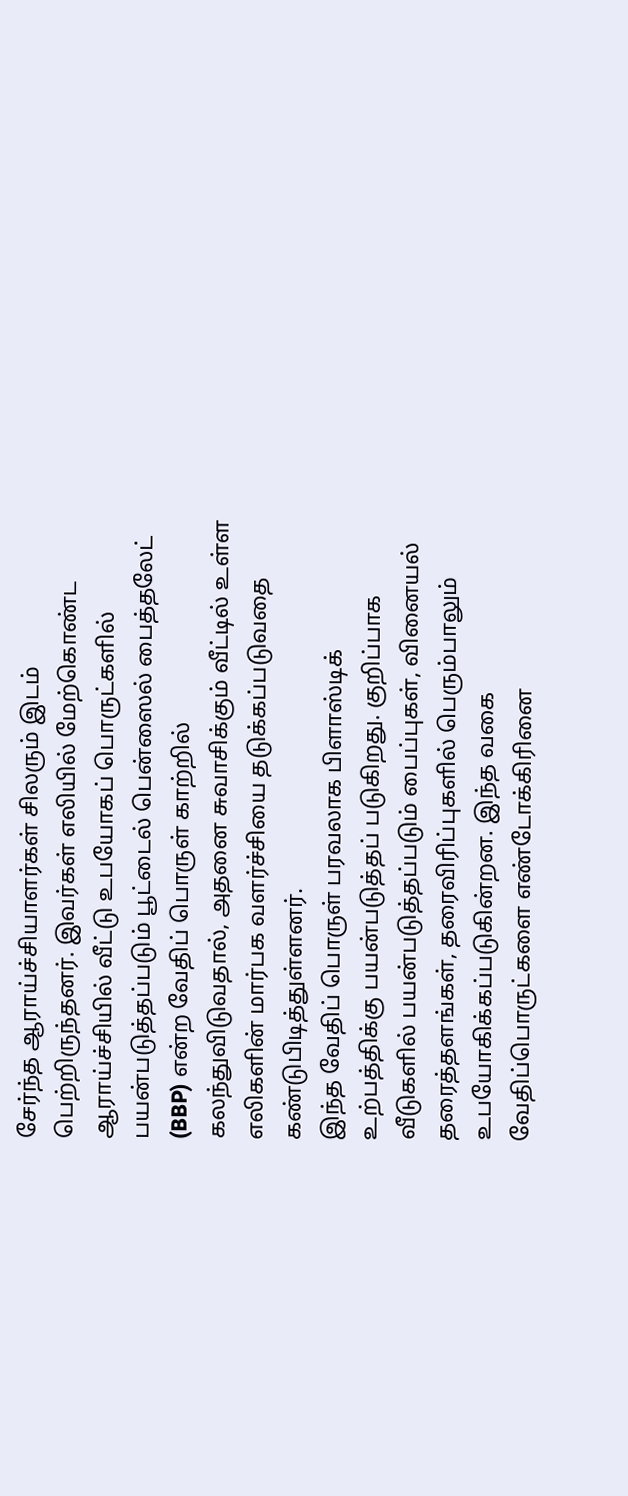சேர்ந்த ஆராய்ச்சியாளர்கள் சிலரும் இடம் பெற்றிருந்தனர். இவர்கள் எலியில் மேற்கொண்ட ஆராய்ச்சியில் வீட்டு உபயோகப் பொருட்களில் பயன்படுத்தப்படும் பூட்டைல் பென்ஸைல் பைத்தலேட் (BBP) என்ற வேதிப் பொருள் காற்றில் கலந்துவிடுவதால், அதனை சுவாசிக்கும் வீட்டில் உள்ள எலிகளின் மார்பக வளர்ச்சியை தடுக்கப்படுவதை கண்டுபிடித்துள்ளனர்.
இந்த வேதிப் பொருள் பரவலாக பிளாஸ்டிக் உற்பத்திக்கு பயன்படுத்தப் படுகிறது. குறிப்பாக வீடுகளில் பயன்படுத்தப்படும் பைப்புகள், வினையல் தரைத்தளங்கள், தரைவிரிப்புகளில் பெரும்பாலும் உபயோகிக்கப்படுகின்றன. இந்த வகை வேதிப்பொருட்களை எண்டோக்கிரினை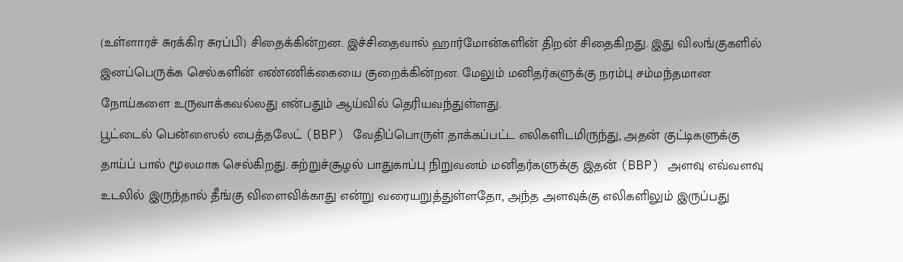(உள்ளாரச் சுரக்கிர சுரப்பி) சிதைக்கின்றன. இச்சிதைவால் ஹார்மோன்களின் திறன் சிதைகிறது. இது விலங்குகளில் இனப்பெருக்க செல்களின் எண்ணிக்கையை குறைக்கின்றன. மேலும் மனிதர்களுக்கு நரம்பு சம்மந்தமான நோய்களை உருவாக்கவல்லது என்பதும் ஆய்வில் தெரியவந்துள்ளது.
பூட்டைல் பென்ஸைல் பைத்தலேட் (BBP) வேதிப்பொருள் தாக்கப்பட்ட எலிகளிடமிருந்து, அதன் குட்டிகளுக்கு தாய்ப் பால் மூலமாக செல்கிறது. சுற்றுச்சூழல் பாதுகாப்பு நிறுவனம் மனிதர்களுக்கு இதன் (BBP) அளவு எவ்வளவு உடலில் இருந்தால் தீங்கு விளைவிக்காது என்று வரையறுத்துள்ளதோ, அந்த அளவுக்கு எலிகளிலும் இருப்பது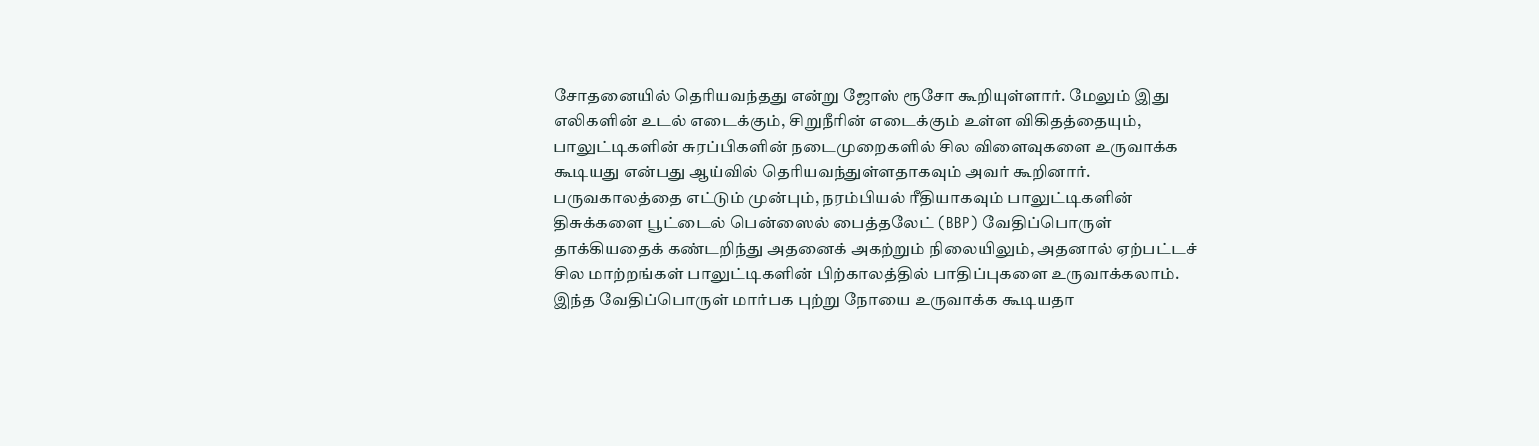சோதனையில் தெரியவந்தது என்று ஜோஸ் ரூசோ கூறியுள்ளார். மேலும் இது எலிகளின் உடல் எடைக்கும், சிறுநீரின் எடைக்கும் உள்ள விகிதத்தையும், பாலுட்டிகளின் சுரப்பிகளின் நடைமுறைகளில் சில விளைவுகளை உருவாக்க கூடியது என்பது ஆய்வில் தெரியவந்துள்ளதாகவும் அவர் கூறினார்.
பருவகாலத்தை எட்டும் முன்பும், நரம்பியல் ரீதியாகவும் பாலுட்டிகளின் திசுக்களை பூட்டைல் பென்ஸைல் பைத்தலேட் (BBP) வேதிப்பொருள் தாக்கியதைக் கண்டறிந்து அதனைக் அகற்றும் நிலையிலும், அதனால் ஏற்பட்டச் சில மாற்றங்கள் பாலுட்டிகளின் பிற்காலத்தில் பாதிப்புகளை உருவாக்கலாம். இந்த வேதிப்பொருள் மார்பக புற்று நோயை உருவாக்க கூடியதா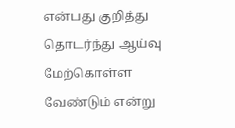என்பது குறித்து தொடர்ந்து ஆய்வு மேற்கொள்ள வேண்டும் என்று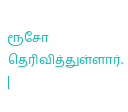ரூசோ தெரிவித்துள்ளார்.
|